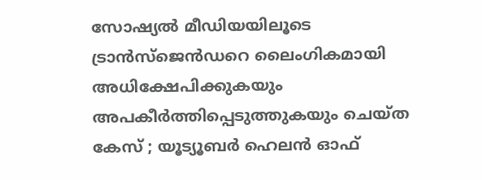സോഷ്യല്‍ മീഡിയയിലൂടെ ട്രാന്‍സ്ജെന്‍ഡറെ ലൈംഗികമായി അധിക്ഷേപിക്കുകയും അപകീര്‍ത്തിപ്പെടുത്തുകയും ചെയ്ത കേസ് ; യൂട്യൂബര്‍ ഹെലന്‍ ഓഫ്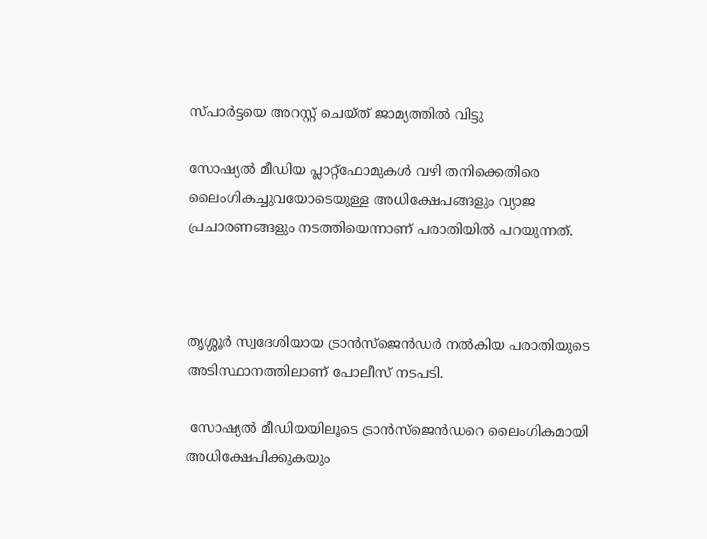സ്പാര്‍ട്ടയെ അറസ്റ്റ് ചെയ്ത് ജാമ്യത്തില്‍ വിട്ടു

സോഷ്യല്‍ മീഡിയ പ്ലാറ്റ്ഫോമുകള്‍ വഴി തനിക്കെതിരെ ലൈംഗികച്ചുവയോടെയുള്ള അധിക്ഷേപങ്ങളും വ്യാജ പ്രചാരണങ്ങളും നടത്തിയെന്നാണ് പരാതിയില്‍ പറയുന്നത്.



തൃശ്ശൂര്‍ സ്വദേശിയായ ട്രാന്‍സ്ജെന്‍ഡര്‍ നല്‍കിയ പരാതിയുടെ അടിസ്ഥാനത്തിലാണ് പോലീസ് നടപടി.

 സോഷ്യല്‍ മീഡിയയിലൂടെ ട്രാന്‍സ്ജെന്‍ഡറെ ലൈംഗികമായി അധിക്ഷേപിക്കുകയും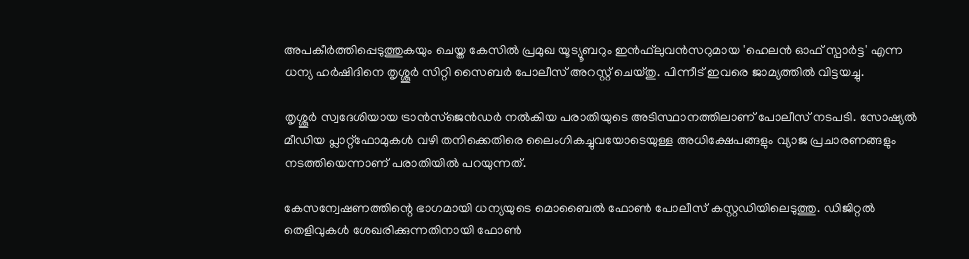അപകീര്‍ത്തിപ്പെടുത്തുകയും ചെയ്ത കേസില്‍ പ്രമുഖ യൂട്യൂബറും ഇന്‍ഫ്‌ലുവന്‍സറുമായ 'ഹെലന്‍ ഓഫ് സ്പാര്‍ട്ട' എന്ന ധന്യ ഹര്‍ഷിദിനെ തൃശ്ശൂര്‍ സിറ്റി സൈബര്‍ പോലീസ് അറസ്റ്റ് ചെയ്തു. പിന്നീട് ഇവരെ ജാമ്യത്തില്‍ വിട്ടയച്ചു.

തൃശ്ശൂര്‍ സ്വദേശിയായ ട്രാന്‍സ്ജെന്‍ഡര്‍ നല്‍കിയ പരാതിയുടെ അടിസ്ഥാനത്തിലാണ് പോലീസ് നടപടി. സോഷ്യല്‍ മീഡിയ പ്ലാറ്റ്ഫോമുകള്‍ വഴി തനിക്കെതിരെ ലൈംഗികച്ചുവയോടെയുള്ള അധിക്ഷേപങ്ങളും വ്യാജ പ്രചാരണങ്ങളും നടത്തിയെന്നാണ് പരാതിയില്‍ പറയുന്നത്.

കേസന്വേഷണത്തിന്റെ ഭാഗമായി ധന്യയുടെ മൊബൈല്‍ ഫോണ്‍ പോലീസ് കസ്റ്റഡിയിലെടുത്തു. ഡിജിറ്റല്‍ തെളിവുകള്‍ ശേഖരിക്കുന്നതിനായി ഫോണ്‍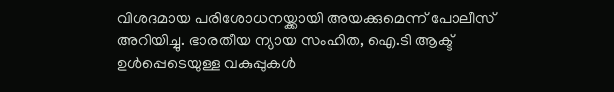വിശദമായ പരിശോധനയ്ക്കായി അയക്കുമെന്ന് പോലീസ് അറിയിച്ചു. ഭാരതീയ ന്യായ സംഹിത, ഐ.ടി ആക്ട് ഉള്‍പ്പെടെയുള്ള വകുപ്പുകള്‍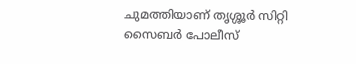ചുമത്തിയാണ് തൃശ്ശൂര്‍ സിറ്റി സൈബര്‍ പോലീസ്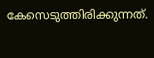കേസെടുത്തിരിക്കുന്നത്.